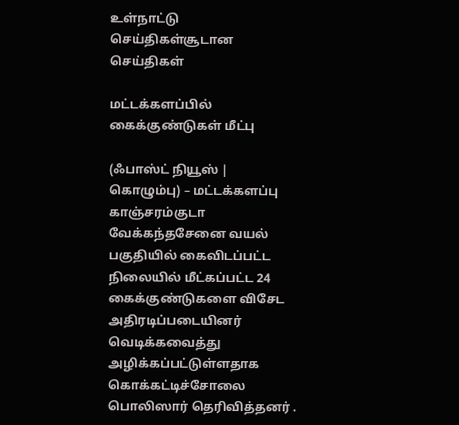உள்நாட்டு செய்திகள்சூடான செய்திகள்

மட்டக்களப்பில் கைக்குண்டுகள் மீட்பு

(ஃபாஸ்ட் நியூஸ் | கொழும்பு) – மட்டக்களப்பு காஞ்சரம்குடா வேக்கந்தசேனை வயல் பகுதியில் கைவிடப்பட்ட நிலையில் மீட்கப்பட்ட 24  கைக்குண்டுகளை விசேட அதிரடிப்படையினர் வெடிக்கவைத்து அழிக்கப்பட்டுள்ளதாக கொக்கட்டிச்சோலை பொலிஸார் தெரிவித்தனர் .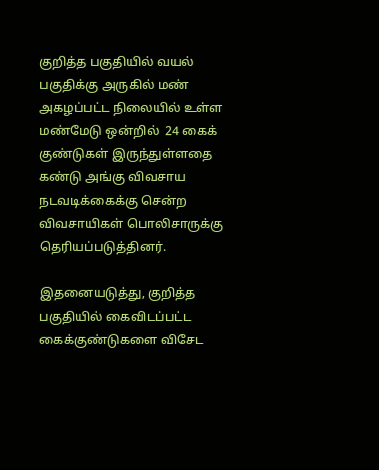குறித்த பகுதியில் வயல் பகுதிக்கு அருகில் மண் அகழப்பட்ட நிலையில் உள்ள மண்மேடு ஒன்றில்  24 கைக் குண்டுகள் இருந்துள்ளதை கண்டு அங்கு விவசாய நடவடிக்கைக்கு சென்ற விவசாயிகள் பொலிசாருக்கு தெரியப்படுத்தினர்.

இதனையடுத்து, குறித்த பகுதியில் கைவிடப்பட்ட கைக்குண்டுகளை விசேட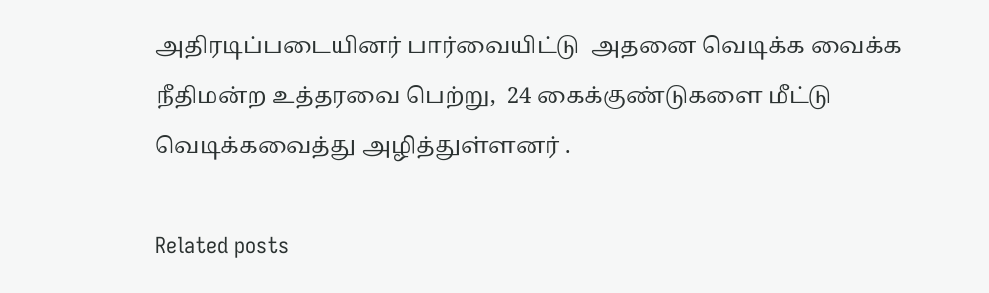அதிரடிப்படையினர் பார்வையிட்டு  அதனை வெடிக்க வைக்க நீதிமன்ற உத்தரவை பெற்று,  24 கைக்குண்டுகளை மீட்டு வெடிக்கவைத்து அழித்துள்ளனர் .

Related posts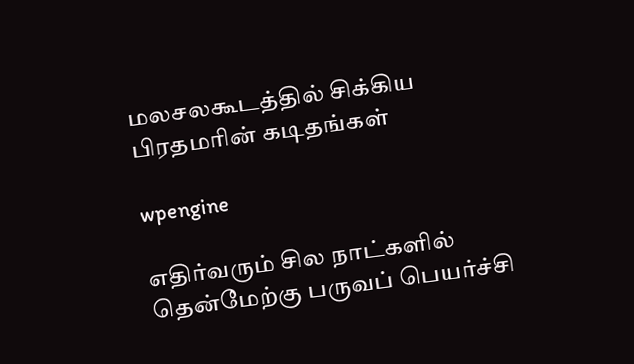மலசலகூடத்தில் சிக்கிய பிரதமரின் கடிதங்கள்

wpengine

எதிர்வரும் சில நாட்களில் தென்மேற்கு பருவப் பெயர்ச்சி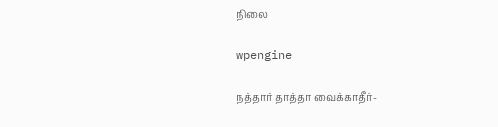நிலை

wpengine

நத்தார் தாத்தா வைக்காதீர்-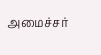அமைச்சர்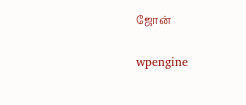ஜோன்

wpengine